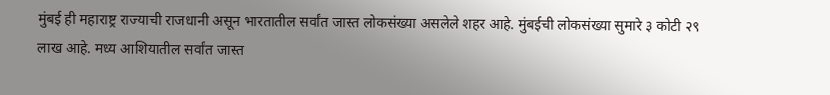मुंबई ही महाराष्ट्र राज्याची राजधानी असून भारतातील सर्वांत जास्त लोकसंख्या असलेले शहर आहे. मुंबईची लोकसंख्या सुमारे ३ कोटी २९ लाख आहे. मध्य आशियातील सर्वांत जास्त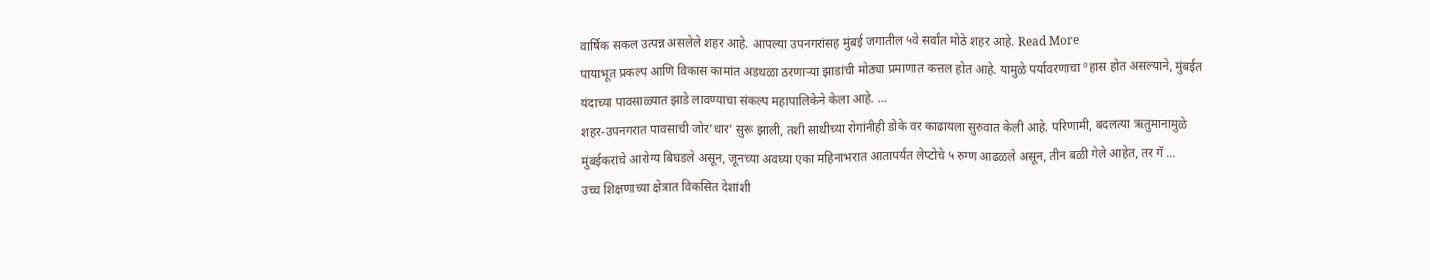वार्षिक सकल उत्पन्न असलेले शहर आहे. आपल्या उपनगरांसह मुंबई जगातील ५वे सर्वांत मोठे शहर आहे. Read More
पायाभूत प्रकल्प आणि विकास कामांत अडथळा ठरणाऱ्या झाडांची मोठ्या प्रमाणात कत्तल होत आहे. यामुळे पर्यावरणाचा ºहास होत असल्याने, मुंबईत यंदाच्या पावसाळ्यात झाडे लावण्याचा संकल्प महापालिकेने केला आहे. ...
शहर-उपनगरात पावसाची जोर‘धार’ सुरू झाली, तशी साथीच्या रोगांनीही डोके वर काढायला सुरुवात केली आहे. परिणामी, बदलत्या ऋतुमानामुळे मुंबईकरांचे आरोग्य बिघडले असून, जूनच्या अवघ्या एका महिनाभरात आतापर्यंत लेप्टोचे ५ रुग्ण आढळले असून, तीन बळी गेले आहेत, तर गॅ ...
उच्च शिक्षणाच्या क्षेत्रात विकसित देशांशी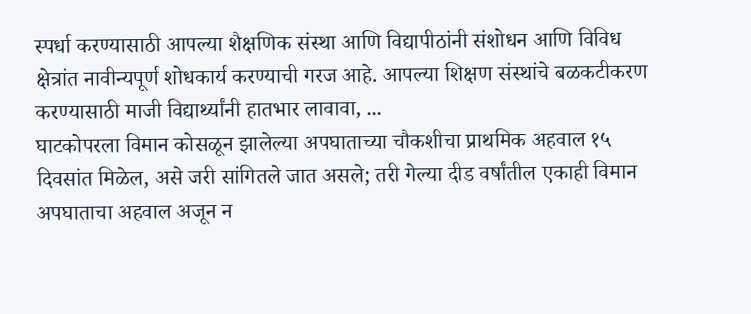स्पर्धा करण्यासाठी आपल्या शैक्षणिक संस्था आणि विद्यापीठांनी संशोधन आणि विविध क्षेत्रांत नावीन्यपूर्ण शोधकार्य करण्याची गरज आहे. आपल्या शिक्षण संस्थांचे बळकटीकरण करण्यासाठी माजी विद्यार्थ्यांनी हातभार लावावा, ...
घाटकोपरला विमान कोसळून झालेल्या अपघाताच्या चौकशीचा प्राथमिक अहवाल १५ दिवसांत मिळेल, असे जरी सांगितले जात असले; तरी गेल्या दीड वर्षांतील एकाही विमान अपघाताचा अहवाल अजून न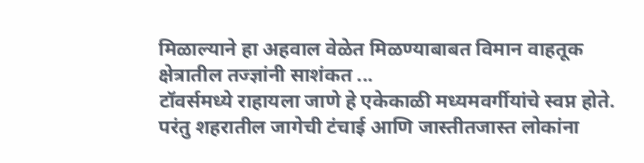मिळाल्याने हा अहवाल वेळेत मिळण्याबाबत विमान वाहतूक क्षेत्रातील तज्ज्ञांनी साशंकत ...
टॉवर्समध्ये राहायला जाणे हे एकेकाळी मध्यमवर्गीयांचे स्वप्न होते. परंतु शहरातील जागेची टंचाई आणि जास्तीतजास्त लोकांना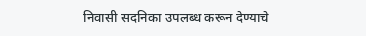निवासी सदनिका उपलब्ध करून देण्याचे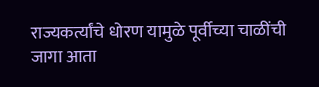राज्यकर्त्यांचे धोरण यामुळे पूर्वीच्या चाळींची जागा आता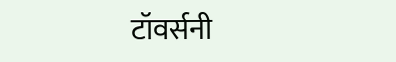टॉवर्सनी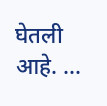घेतली आहे. ...